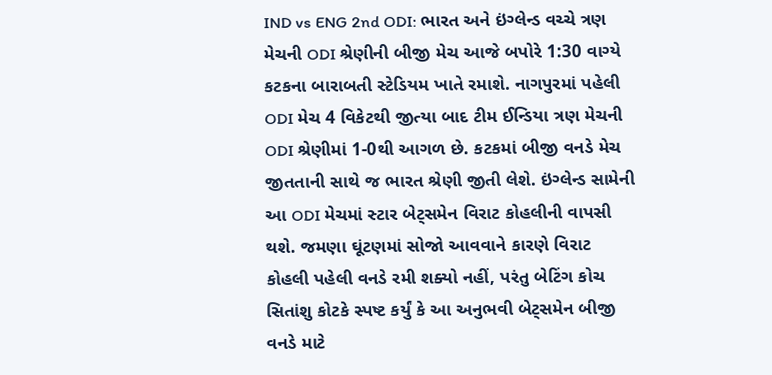IND vs ENG 2nd ODI: ભારત અને ઇંગ્લેન્ડ વચ્ચે ત્રણ મેચની ODI શ્રેણીની બીજી મેચ આજે બપોરે 1:30 વાગ્યે કટકના બારાબતી સ્ટેડિયમ ખાતે રમાશે. નાગપુરમાં પહેલી ODI મેચ 4 વિકેટથી જીત્યા બાદ ટીમ ઈન્ડિયા ત્રણ મેચની ODI શ્રેણીમાં 1-0થી આગળ છે. કટકમાં બીજી વનડે મેચ જીતતાની સાથે જ ભારત શ્રેણી જીતી લેશે. ઇંગ્લેન્ડ સામેની આ ODI મેચમાં સ્ટાર બેટ્સમેન વિરાટ કોહલીની વાપસી થશે. જમણા ઘૂંટણમાં સોજો આવવાને કારણે વિરાટ કોહલી પહેલી વનડે રમી શક્યો નહીં, પરંતુ બેટિંગ કોચ સિતાંશુ કોટકે સ્પષ્ટ કર્યું કે આ અનુભવી બેટ્સમેન બીજી વનડે માટે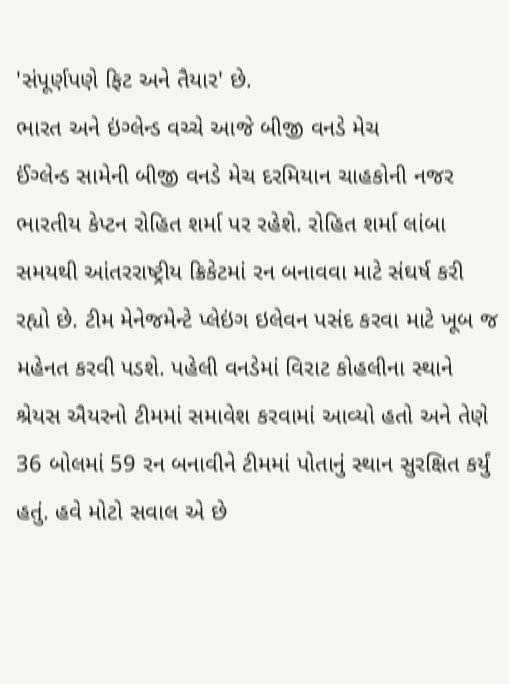'સંપૂર્ણપણે ફિટ અને તૈયાર' છે.
ભારત અને ઇંગ્લેન્ડ વચ્ચે આજે બીજી વનડે મેચ
ઈંગ્લેન્ડ સામેની બીજી વનડે મેચ દરમિયાન ચાહકોની નજર ભારતીય કેપ્ટન રોહિત શર્મા પર રહેશે. રોહિત શર્મા લાંબા સમયથી આંતરરાષ્ટ્રીય ક્રિકેટમાં રન બનાવવા માટે સંઘર્ષ કરી રહ્યો છે. ટીમ મેનેજમેન્ટે પ્લેઇંગ ઇલેવન પસંદ કરવા માટે ખૂબ જ મહેનત કરવી પડશે. પહેલી વનડેમાં વિરાટ કોહલીના સ્થાને શ્રેયસ ઐયરનો ટીમમાં સમાવેશ કરવામાં આવ્યો હતો અને તેણે 36 બોલમાં 59 રન બનાવીને ટીમમાં પોતાનું સ્થાન સુરક્ષિત કર્યું હતું. હવે મોટો સવાલ એ છે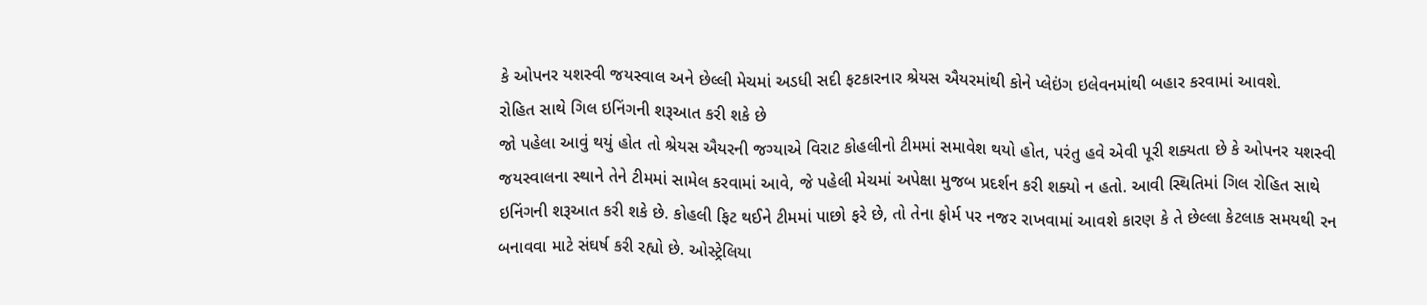કે ઓપનર યશસ્વી જયસ્વાલ અને છેલ્લી મેચમાં અડધી સદી ફટકારનાર શ્રેયસ ઐયરમાંથી કોને પ્લેઇંગ ઇલેવનમાંથી બહાર કરવામાં આવશે.
રોહિત સાથે ગિલ ઇનિંગની શરૂઆત કરી શકે છે
જો પહેલા આવું થયું હોત તો શ્રેયસ ઐયરની જગ્યાએ વિરાટ કોહલીનો ટીમમાં સમાવેશ થયો હોત, પરંતુ હવે એવી પૂરી શક્યતા છે કે ઓપનર યશસ્વી જયસ્વાલના સ્થાને તેને ટીમમાં સામેલ કરવામાં આવે, જે પહેલી મેચમાં અપેક્ષા મુજબ પ્રદર્શન કરી શક્યો ન હતો. આવી સ્થિતિમાં ગિલ રોહિત સાથે ઇનિંગની શરૂઆત કરી શકે છે. કોહલી ફિટ થઈને ટીમમાં પાછો ફરે છે, તો તેના ફોર્મ પર નજર રાખવામાં આવશે કારણ કે તે છેલ્લા કેટલાક સમયથી રન બનાવવા માટે સંઘર્ષ કરી રહ્યો છે. ઓસ્ટ્રેલિયા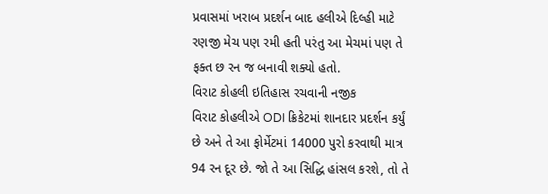પ્રવાસમાં ખરાબ પ્રદર્શન બાદ હલીએ દિલ્હી માટે રણજી મેચ પણ રમી હતી પરંતુ આ મેચમાં પણ તે ફક્ત છ રન જ બનાવી શક્યો હતો.
વિરાટ કોહલી ઇતિહાસ રચવાની નજીક
વિરાટ કોહલીએ ODI ક્રિકેટમાં શાનદાર પ્રદર્શન કર્યું છે અને તે આ ફોર્મેટમાં 14000 પુરો કરવાથી માત્ર 94 રન દૂર છે. જો તે આ સિદ્ધિ હાંસલ કરશે, તો તે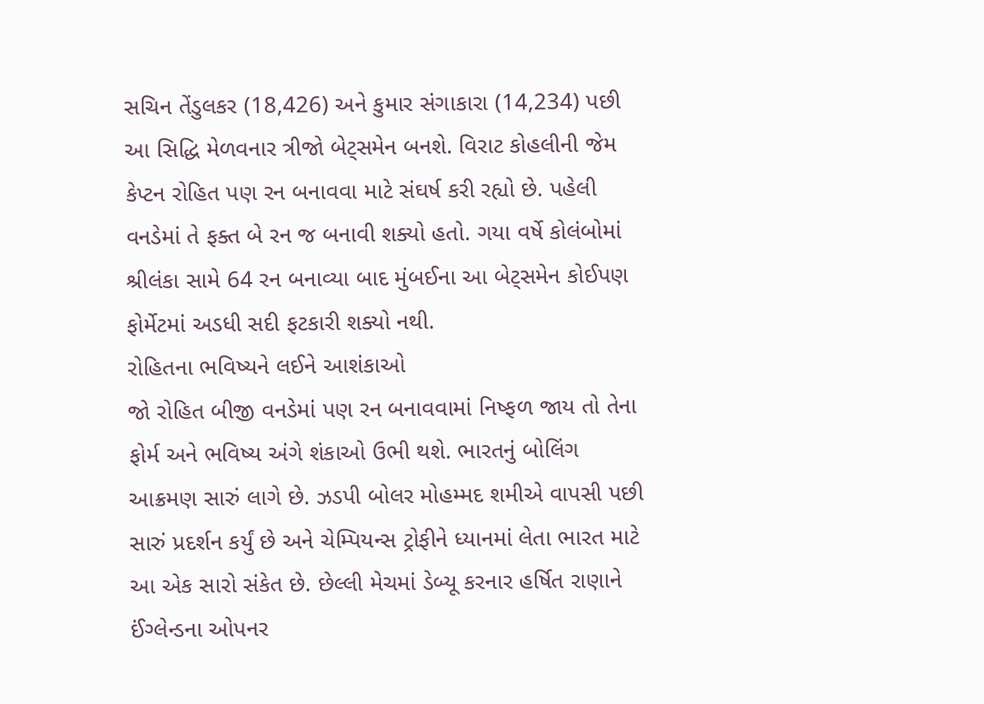સચિન તેંડુલકર (18,426) અને કુમાર સંગાકારા (14,234) પછી આ સિદ્ધિ મેળવનાર ત્રીજો બેટ્સમેન બનશે. વિરાટ કોહલીની જેમ કેપ્ટન રોહિત પણ રન બનાવવા માટે સંઘર્ષ કરી રહ્યો છે. પહેલી વનડેમાં તે ફક્ત બે રન જ બનાવી શક્યો હતો. ગયા વર્ષે કોલંબોમાં શ્રીલંકા સામે 64 રન બનાવ્યા બાદ મુંબઈના આ બેટ્સમેન કોઈપણ ફોર્મેટમાં અડધી સદી ફટકારી શક્યો નથી.
રોહિતના ભવિષ્યને લઈને આશંકાઓ
જો રોહિત બીજી વનડેમાં પણ રન બનાવવામાં નિષ્ફળ જાય તો તેના ફોર્મ અને ભવિષ્ય અંગે શંકાઓ ઉભી થશે. ભારતનું બોલિંગ આક્રમણ સારું લાગે છે. ઝડપી બોલર મોહમ્મદ શમીએ વાપસી પછી સારું પ્રદર્શન કર્યું છે અને ચેમ્પિયન્સ ટ્રોફીને ધ્યાનમાં લેતા ભારત માટે આ એક સારો સંકેત છે. છેલ્લી મેચમાં ડેબ્યૂ કરનાર હર્ષિત રાણાને ઈંગ્લેન્ડના ઓપનર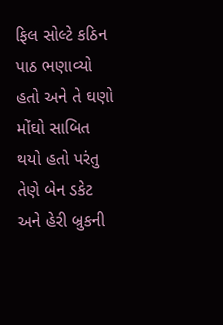ફિલ સોલ્ટે કઠિન પાઠ ભણાવ્યો હતો અને તે ઘણો મોંઘો સાબિત થયો હતો પરંતુ તેણે બેન ડકેટ અને હેરી બ્રુકની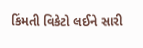કિંમતી વિકેટો લઈને સારી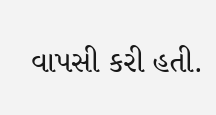વાપસી કરી હતી.